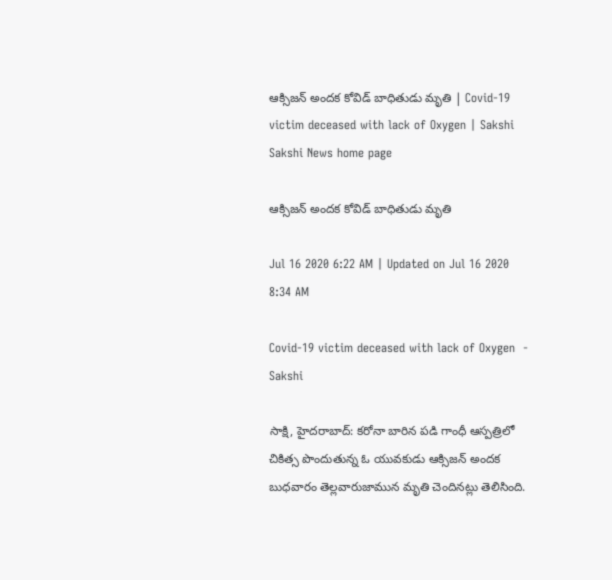ఆక్సిజన్‌ అందక కోవిడ్‌ బాధితుడు మృతి | Covid-19 victim deceased with lack of Oxygen | Sakshi
Sakshi News home page

ఆక్సిజన్‌ అందక కోవిడ్‌ బాధితుడు మృతి

Jul 16 2020 6:22 AM | Updated on Jul 16 2020 8:34 AM

Covid-19 victim deceased with lack of Oxygen  - Sakshi

సాక్షి, హైదరాబాద్‌: కరోనా బారిన పడి గాంధీ ఆస్పత్రిలో చికిత్స పొందుతున్న ఓ యువకుడు ఆక్సిజన్‌ అందక బుధవారం తెల్లవారుజామున మృతి చెందినట్లు తెలిసింది.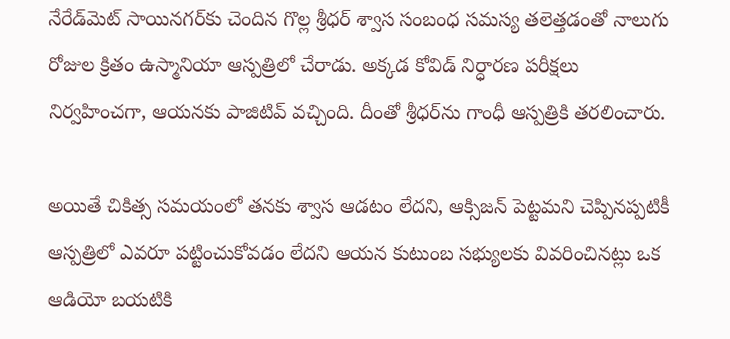నేరేడ్‌మెట్‌ సాయినగర్‌కు చెందిన గొల్ల శ్రీధర్‌ శ్వాస సంబంధ సమస్య తలెత్తడంతో నాలుగు రోజుల క్రితం ఉస్మానియా ఆస్పత్రిలో చేరాడు. అక్కడ కోవిడ్‌ నిర్ధారణ పరీక్షలు నిర్వహించగా, ఆయనకు పాజిటివ్‌ వచ్చింది. దీంతో శ్రీధర్‌ను గాంధీ ఆస్పత్రికి తరలించారు.

అయితే చికిత్స సమయంలో తనకు శ్వాస ఆడటం లేదని, ఆక్సిజన్‌ పెట్టమని చెప్పినప్పటికీ ఆస్పత్రిలో ఎవరూ పట్టించుకోవడం లేదని ఆయన కుటుంబ సభ్యులకు వివరించినట్లు ఒక ఆడియో బయటికి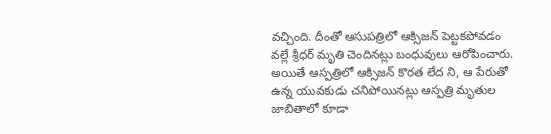వచ్చింది. దీంతో ఆసుపత్రిలో ఆక్సిజన్‌ పెట్టకపోవడం వల్లే శ్రీధర్‌ మృతి చెందినట్లు బంధువులు ఆరోపించారు. అయితే ఆస్పత్రిలో ఆక్సిజన్‌ కొరత లేద ని, ఆ పేరుతో ఉన్న యువకుడు చనిపోయినట్లు ఆస్పత్రి మృతుల జాబితాలో కూడా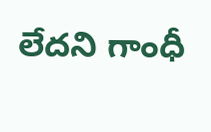లేదని గాంధీ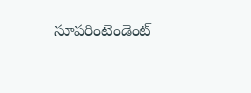సూపరింటెండెంట్‌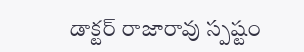డాక్టర్‌ రాజారావు స్పష్టం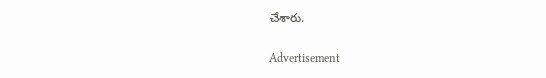చేశారు.

Advertisement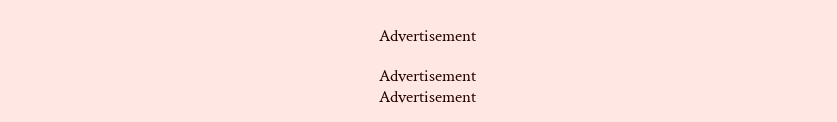Advertisement

Advertisement
Advertisement